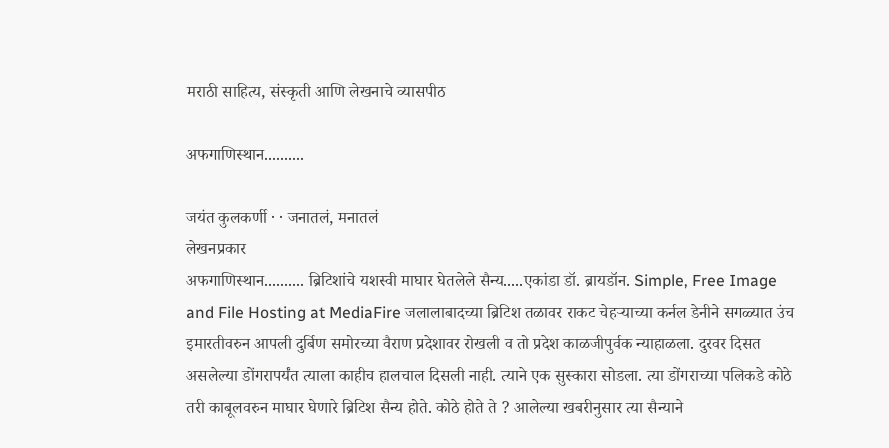मराठी साहित्य, संस्कृती आणि लेखनाचे व्यासपीठ

अफगाणिस्थान..........

जयंत कुलकर्णी · · जनातलं, मनातलं
लेखनप्रकार
अफगाणिस्थान.......... ब्रिटिशांचे यशस्वी माघार घेतलेले सैन्य.....एकांडा डॉ. ब्रायडॉन. Simple, Free Image and File Hosting at MediaFire जलालाबादच्या ब्रिटिश तळावर राकट चेहऱ्याच्या कर्नल डेनीने सगळ्यात उंच इमारतीवरुन आपली दुर्बिण समोरच्या वैराण प्रदेशावर रोखली व तो प्रदेश काळजीपुर्वक न्याहाळला. दुरवर दिसत असलेल्या डोंगरापर्यंत त्याला काहीच हालचाल दिसली नाही. त्याने एक सुस्कारा सोडला. त्या डोंगराच्या पलिकडे कोठे तरी काबूलवरुन माघार घेणारे ब्रिटिश सैन्य होते. कोठे होते ते ? आलेल्या खबरीनुसार त्या सैन्याने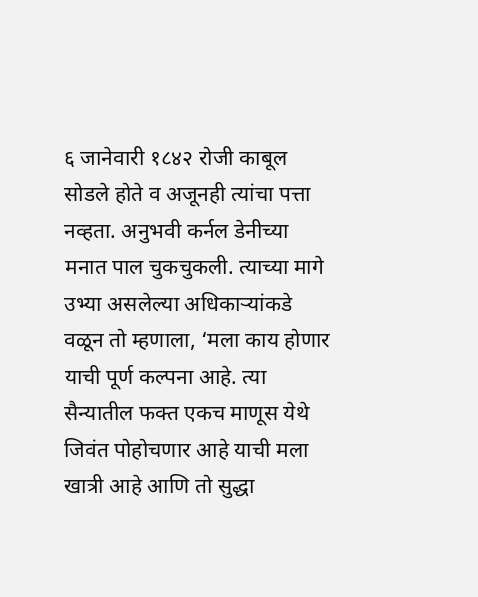६ जानेवारी १८४२ रोजी काबूल सोडले होते व अजूनही त्यांचा पत्ता नव्हता. अनुभवी कर्नल डेनीच्या मनात पाल चुकचुकली. त्याच्या मागे उभ्या असलेल्या अधिकाऱ्यांकडे वळून तो म्हणाला, ‘मला काय होणार याची पूर्ण कल्पना आहे. त्या सैन्यातील फक्त एकच माणूस येथे जिवंत पोहोचणार आहे याची मला खात्री आहे आणि तो सुद्धा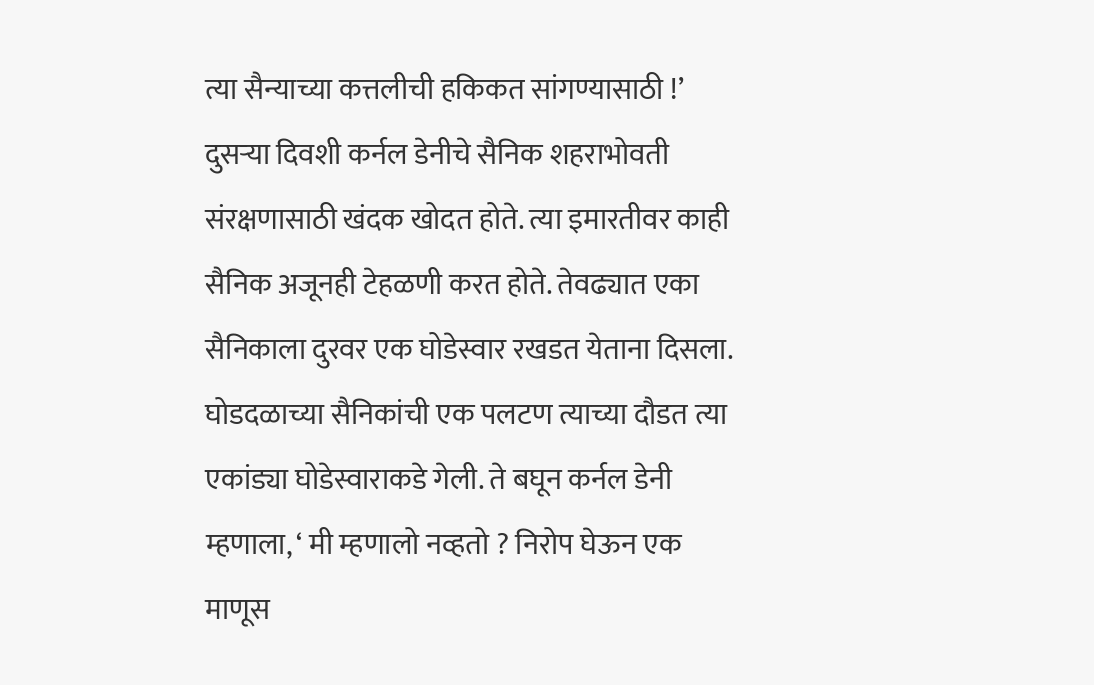त्या सैन्याच्या कत्तलीची हकिकत सांगण्यासाठी !’ दुसऱ्या दिवशी कर्नल डेनीचे सैनिक शहराभोवती संरक्षणासाठी खंदक खोदत होते. त्या इमारतीवर काही सैनिक अजूनही टेहळणी करत होते. तेवढ्यात एका सैनिकाला दुरवर एक घोडेस्वार रखडत येताना दिसला. घोडदळाच्या सैनिकांची एक पलटण त्याच्या दौडत त्या एकांड्या घोडेस्वाराकडे गेली. ते बघून कर्नल डेनी म्हणाला, ‘ मी म्हणालो नव्हतो ? निरोप घेऊन एक माणूस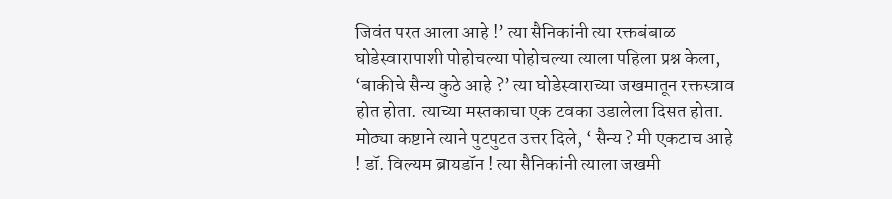जिवंत परत आला आहे !’ त्या सैनिकांनी त्या रक्तबंबाळ घोडेस्वारापाशी पोहोचल्या पोहोचल्या त्याला पहिला प्रश्न केला, ‘बाकीचे सैन्य कुठे आहे ?’ त्या घोडेस्वाराच्या जखमातून रक्तस्त्राव होत होता. त्याच्या मस्तकाचा एक टवका उडालेला दिसत होता. मोठ्या कष्टाने त्याने पुटपुटत उत्तर दिले, ‘ सैन्य ? मी एकटाच आहे ! डॉ. विल्यम ब्रायडॉन ! त्या सैनिकांनी त्याला जखमी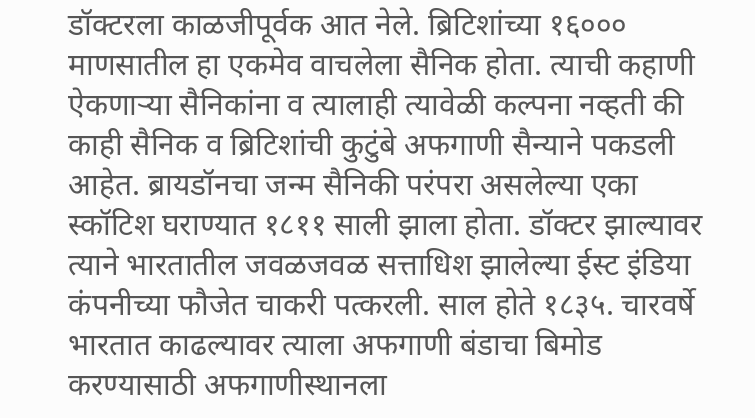डॉक्टरला काळजीपूर्वक आत नेले. ब्रिटिशांच्या १६००० माणसातील हा एकमेव वाचलेला सैनिक होता. त्याची कहाणी ऐकणाऱ्या सैनिकांना व त्यालाही त्यावेळी कल्पना नव्हती की काही सैनिक व ब्रिटिशांची कुटुंबे अफगाणी सैन्याने पकडली आहेत. ब्रायडॉनचा जन्म सैनिकी परंपरा असलेल्या एका स्कॉटिश घराण्यात १८११ साली झाला होता. डॉक्टर झाल्यावर त्याने भारतातील जवळजवळ सत्ताधिश झालेल्या ईस्ट इंडिया कंपनीच्या फौजेत चाकरी पत्करली. साल होते १८३५. चारवर्षे भारतात काढल्यावर त्याला अफगाणी बंडाचा बिमोड करण्यासाठी अफगाणीस्थानला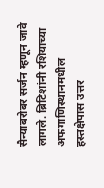सैन्याबरोबर सर्जन म्हणून जावे लागले. ब्रिटिशांनी रशियाच्या अफगाणिस्थानमधील हस्तक्षेपास उत्तर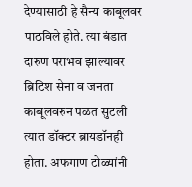देण्यासाठी हे सैन्य काबूलवर पाठविले होते. त्या बंडात दारुण पराभव झाल्यावर ब्रिटिश सेना व जनता काबूलवरुन पळत सुटली त्यात डॉक्टर ब्रायडॉनही होता. अफगाण टोळ्यांनी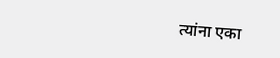त्यांना एका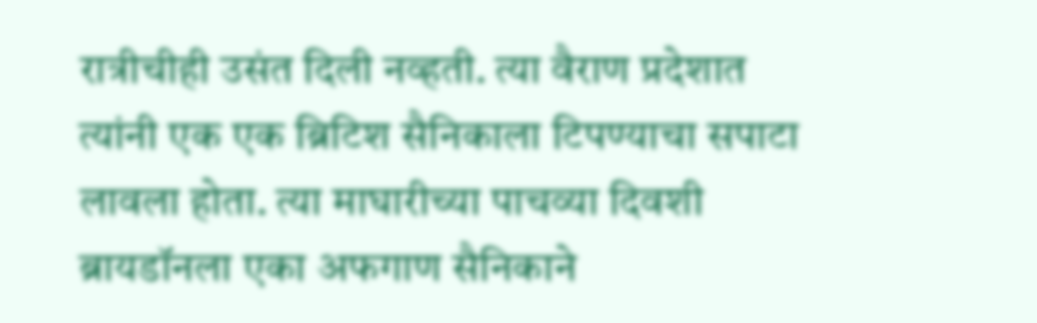रात्रीचीही उसंत दिली नव्हती. त्या वैराण प्रदेशात त्यांनी एक एक ब्रिटिश सैनिकाला टिपण्याचा सपाटा लावला होता. त्या माघारीच्या पाचव्या दिवशी ब्रायडॉनला एका अफगाण सैनिकाने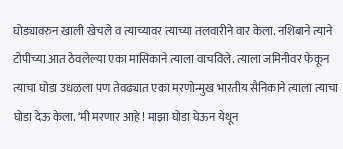घोड्यावरुन खाली खेचले व त्याच्यावर त्याच्या तलवारीने वार केला. नशिबाने त्याने टोपीच्या आत ठेवलेल्या एका मासिकाने त्याला वाचविले. त्याला जमिनीवर फेकून त्याचा घोडा उधळला पण तेवढ्यात एका मरणोन्मुख भारतीय सैनिकाने त्याला त्याचा घोडा देऊ केला. ‘मी मरणार आहे ! माझा घोडा घेऊन येथून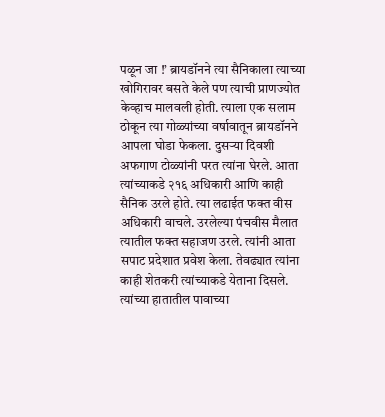पळून जा !’ ब्रायडॉनने त्या सैनिकाला त्याच्या खोगिरावर बसते केले पण त्याची प्राणज्योत केव्हाच मालवली होती. त्याला एक सलाम ठोकून त्या गोळ्यांच्या वर्षावातून ब्रायडॉनने आपला घोडा फेकला. दुसऱ्या दिवशी अफगाण टोळ्यांनी परत त्यांना घेरले. आता त्यांच्याकडे २१६ अधिकारी आणि काही सैनिक उरले होते. त्या लढाईत फक्त वीस अधिकारी वाचले. उरलेल्या पंचवीस मैलात त्यातील फक्त सहाजण उरले. त्यांनी आता सपाट प्रदेशात प्रवेश केला. तेवढ्यात त्यांना काही शेतकरी त्यांच्याकडे येताना दिसले. त्यांच्या हातातील पावाच्या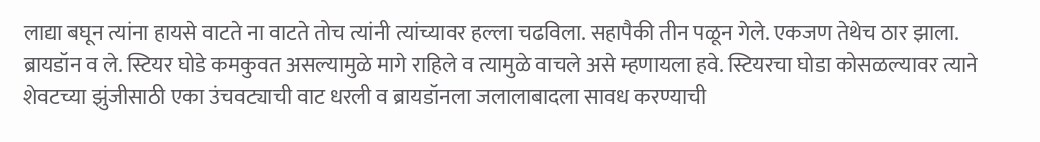लाद्या बघून त्यांना हायसे वाटते ना वाटते तोच त्यांनी त्यांच्यावर हल्ला चढविला. सहापैकी तीन पळून गेले. एकजण तेथेच ठार झाला. ब्रायडॉन व ले. स्टियर घोडे कमकुवत असल्यामुळे मागे राहिले व त्यामुळे वाचले असे म्हणायला हवे. स्टियरचा घोडा कोसळल्यावर त्याने शेवटच्या झुंजीसाठी एका उंचवट्याची वाट धरली व ब्रायडॉनला जलालाबादला सावध करण्याची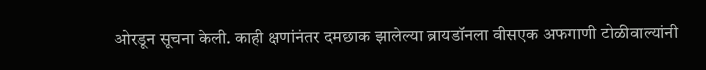ओरडून सूचना केली. काही क्षणांनंतर दमछाक झालेल्या ब्रायडॉनला वीसएक अफगाणी टोळीवाल्यांनी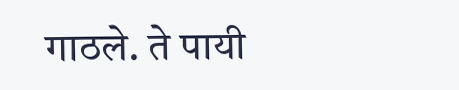गाठले. ते पायी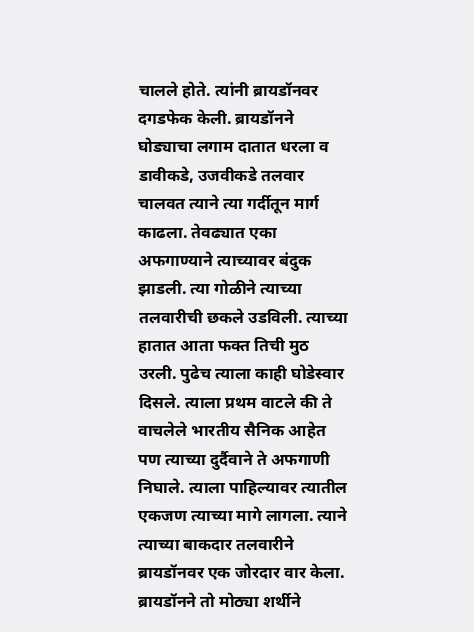चालले होते. त्यांनी ब्रायडॉनवर दगडफेक केली. ब्रायडॉनने घोड्याचा लगाम दातात धरला व डावीकडे, उजवीकडे तलवार चालवत त्याने त्या गर्दीतून मार्ग काढला. तेवढ्यात एका अफगाण्याने त्याच्यावर बंदुक झाडली. त्या गोळीने त्याच्या तलवारीची छकले उडविली. त्याच्या हातात आता फक्त तिची मुठ उरली. पुढेच त्याला काही घोडेस्वार दिसले. त्याला प्रथम वाटले की ते वाचलेले भारतीय सैनिक आहेत पण त्याच्या दुर्दैवाने ते अफगाणी निघाले. त्याला पाहिल्यावर त्यातील एकजण त्याच्या मागे लागला. त्याने त्याच्या बाकदार तलवारीने ब्रायडॉनवर एक जोरदार वार केला. ब्रायडॉनने तो मोठ्या शर्थीने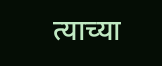त्याच्या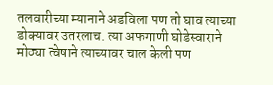तलवारीच्या म्यानाने अडविला पण तो घाव त्याच्या डोक्यावर उतरलाच. त्या अफगाणी घोडेस्वाराने मोठ्या त्वेषाने त्याच्यावर चाल केली पण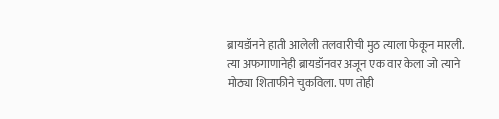ब्रायडॉनने हाती आलेली तलवारीची मुठ त्याला फेकून मारली. त्या अफगाणानेही ब्रायडॉनवर अजून एक वार केला जो त्याने मोठ्या शिताफीने चुकविला. पण तोही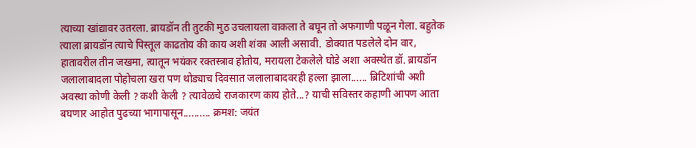त्याच्या खांद्यावर उतरला. ब्रायडॉन ती तुटकी मुठ उचलायला वाकला ते बघून तो अफगाणी पळून गेला. बहुतेक त्याला ब्रायडॉन त्याचे पिस्तूल काढतोय की काय अशी शंका आली असावी. डोक्यात पडलेले दोन वार, हातावरील तीन जखमा, त्यातून भयंकर रक्तस्त्राव होतोय, मरायला टेकलेले घोडे अशा अवस्थेत डॉ. ब्रायडॉन जलालाबादला पोहोचला खरा पण थोड्याच दिवसात जलालाबादवरही हल्ला झाला...... ब्रिटिशांची अशी अवस्था कोणी केली ? कशी केली ? त्यावेळचे राजकारण काय होते...? याची सविस्तर कहाणी आपण आता बघणार आहोत पुढच्या भागापासून.......... क्रमश: जयंत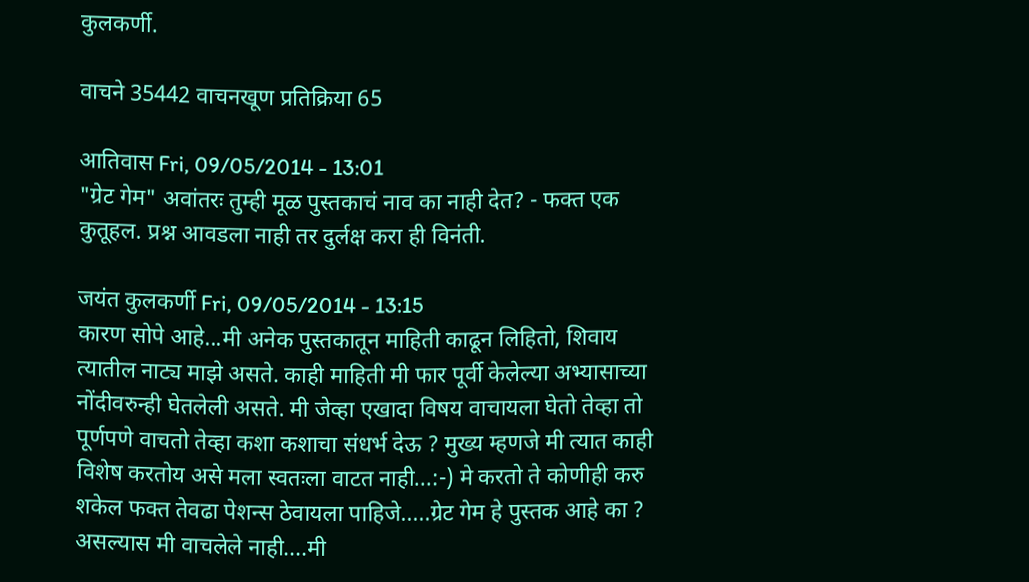कुलकर्णी.

वाचने 35442 वाचनखूण प्रतिक्रिया 65

आतिवास Fri, 09/05/2014 - 13:01
"ग्रेट गेम" अवांतरः तुम्ही मूळ पुस्तकाचं नाव का नाही देत? - फक्त एक कुतूहल. प्रश्न आवडला नाही तर दुर्लक्ष करा ही विनंती.

जयंत कुलकर्णी Fri, 09/05/2014 - 13:15
कारण सोपे आहे...मी अनेक पुस्तकातून माहिती काढून लिहितो, शिवाय त्यातील नाट्य माझे असते. काही माहिती मी फार पूर्वी केलेल्या अभ्यासाच्या नोंदीवरुन्ही घेतलेली असते. मी जेव्हा एखादा विषय वाचायला घेतो तेव्हा तो पूर्णपणे वाचतो तेव्हा कशा कशाचा संधर्भ देऊ ? मुख्य म्हणजे मी त्यात काही विशेष करतोय असे मला स्वतःला वाटत नाही...:-) मे करतो ते कोणीही करु शकेल फक्त तेवढा पेशन्स ठेवायला पाहिजे.....ग्रेट गेम हे पुस्तक आहे का ? असल्यास मी वाचलेले नाही....मी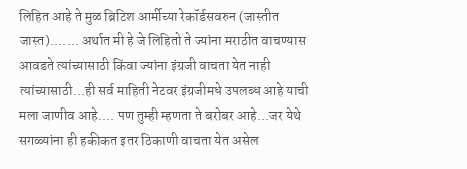लिहित आहे ते मुळ ब्रिटिश आर्मीच्या रेकॉर्डसवरुन (जास्तीत जास्त)....... अर्थात मी हे जे लिहितो ते ज्यांना मराठीत वाचण्यास आवडते त्यांच्यासाठी किंवा ज्यांना इंग्रजी वाचता येत नाही त्यांच्यासाठी...ही सर्व माहिती नेटवर इंग्रजीमधे उपलब्ध आहे याची मला जाणीव आहे.... पण तुम्ही म्हणता ते बरोबर आहे...जर येथे सगळ्यांना ही हकीकत इतर ठिकाणी वाचता येत असेल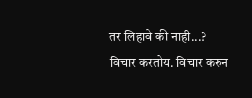तर लिहावे की नाही...? विचार करतोय. विचार करुन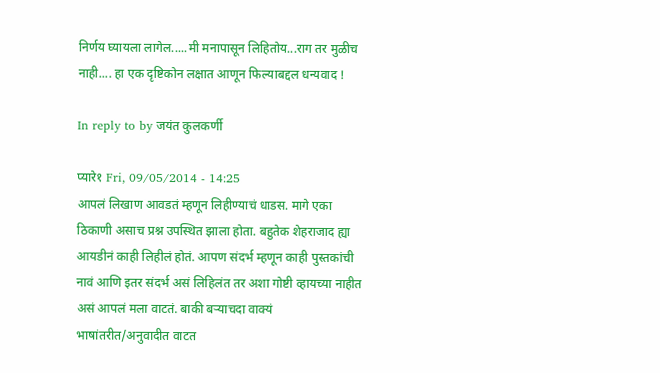निर्णय घ्यायला लागेल.....मी मनापासून लिहितोय...राग तर मुळीच नाही.... हा एक दृष्टिकोन लक्षात आणून फिल्याबद्दल धन्यवाद !

In reply to by जयंत कुलकर्णी

प्यारे१ Fri, 09/05/2014 - 14:25
आपलं लिखाण आवडतं म्हणून लिहीण्याचं धाडस. मागे एका ठिकाणी असाच प्रश्न उपस्थित झाला होता. बहुतेक शेहराजाद ह्या आयडीनं काही लिहीलं होतं. आपण संदर्भ म्हणून काही पुस्तकांची नावं आणि इतर संदर्भ असं लिहिलंत तर अशा गोष्टी व्हायच्या नाहीत असं आपलं मला वाटतं. बाकी बर्‍याचदा वाक्यं भाषांतरीत/अनुवादीत वाटत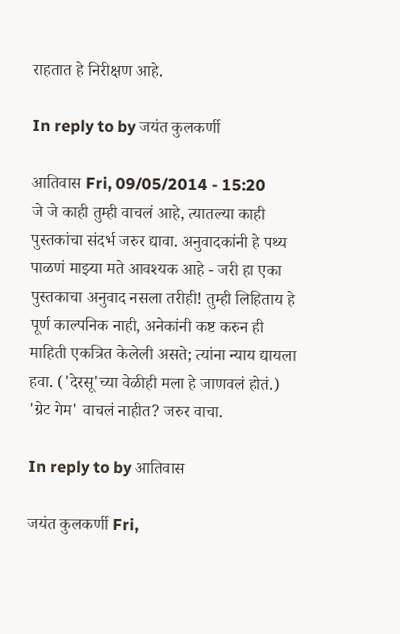राहतात हे निरीक्षण आहे.

In reply to by जयंत कुलकर्णी

आतिवास Fri, 09/05/2014 - 15:20
जे जे काही तुम्ही वाचलं आहे, त्यातल्या काही पुस्तकांचा संदर्भ जरुर द्यावा. अनुवादकांनी हे पथ्य पाळणं माझ्या मते आवश्यक आहे - जरी हा एका पुस्तकाचा अनुवाद नसला तरीही! तुम्ही लिहिताय हे पूर्ण काल्पनिक नाही, अनेकांनी कष्ट करुन ही माहिती एकत्रित केलेली असते; त्यांना न्याय द्यायला हवा. ('देरसू'च्या वेळीही मला हे जाणवलं होतं.) 'ग्रेट गेम' वाचलं नाहीत? जरुर वाचा.

In reply to by आतिवास

जयंत कुलकर्णी Fri,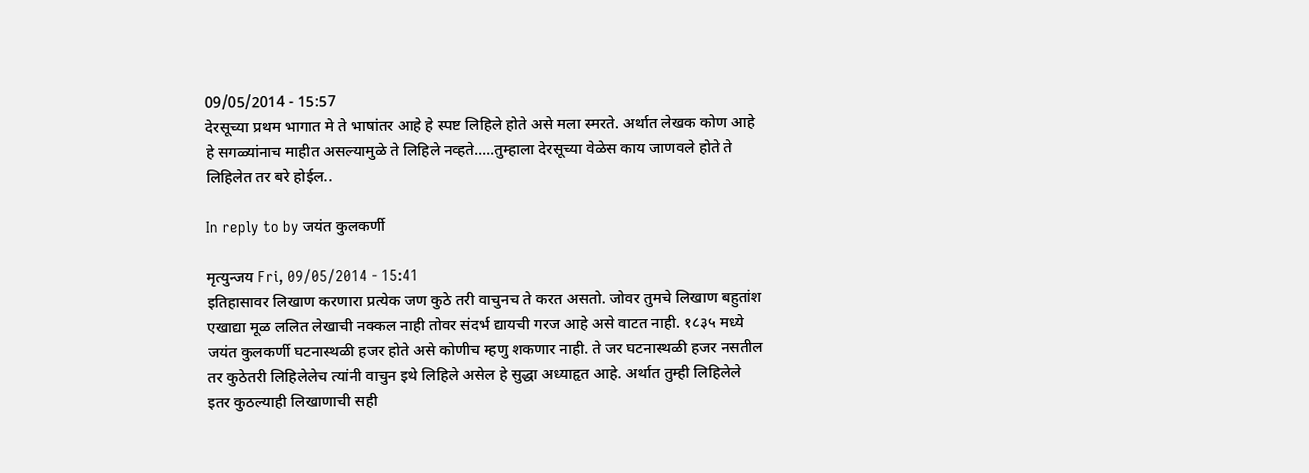09/05/2014 - 15:57
देरसूच्या प्रथम भागात मे ते भाषांतर आहे हे स्पष्ट लिहिले होते असे मला स्मरते. अर्थात लेखक कोण आहे हे सगळ्यांनाच माहीत असल्यामुळे ते लिहिले नव्हते.....तुम्हाला देरसूच्या वेळेस काय जाणवले होते ते लिहिलेत तर बरे होईल..

In reply to by जयंत कुलकर्णी

मृत्युन्जय Fri, 09/05/2014 - 15:41
इतिहासावर लिखाण करणारा प्रत्येक जण कुठे तरी वाचुनच ते करत असतो. जोवर तुमचे लिखाण बहुतांश एखाद्या मूळ ललित लेखाची नक्कल नाही तोवर संदर्भ द्यायची गरज आहे असे वाटत नाही. १८३५ मध्ये जयंत कुलकर्णी घटनास्थळी हजर होते असे कोणीच म्हणु शकणार नाही. ते जर घटनास्थळी हजर नसतील तर कुठेतरी लिहिलेलेच त्यांनी वाचुन इथे लिहिले असेल हे सुद्धा अध्याहृत आहे. अर्थात तुम्ही लिहिलेले इतर कुठल्याही लिखाणाची सही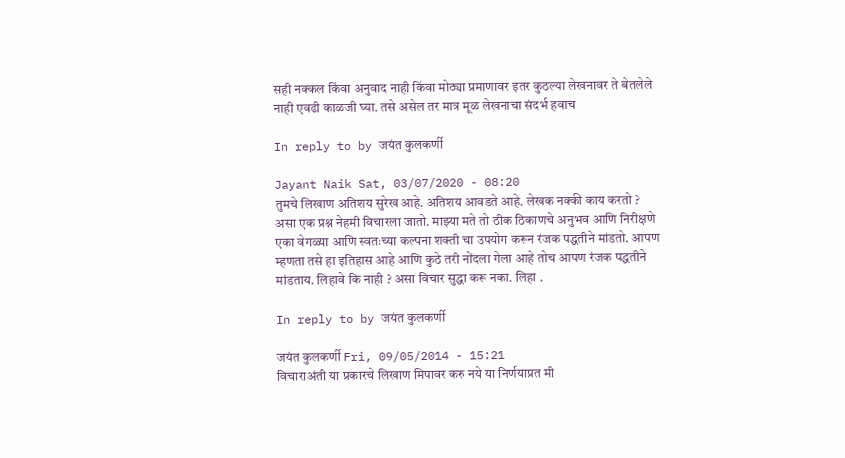सही नक्कल किंवा अनुवाद नाही किंवा मोठ्या प्रमाणावर इतर कुठल्या लेखनावर ते बेतलेले नाही एवढी काळजी घ्या. तसे असेल तर मात्र मूळ लेखनाचा संदर्भ हवाच

In reply to by जयंत कुलकर्णी

Jayant Naik Sat, 03/07/2020 - 08:20
तुमचे लिखाण अतिशय सुरेख आहे. अतिशय आवडते आहे. लेखक नक्की काय करतो ? असा एक प्रश्न नेहमी विचारला जातो. माझ्या मते तो ठीक ठिकाणचे अनुभव आणि निरीक्षणे एका वेगळ्या आणि स्वतःच्या कल्पना शक्ती चा उपयोग करून रंजक पद्धतीने मांडतो. आपण म्हणता तसे हा इतिहास आहे आणि कुठे तरी नोंदला गेला आहे तोच आपण रंजक पद्धतीने मांडताय. लिहावे कि नाही ? असा विचार सुद्धा करू नका. लिहा .

In reply to by जयंत कुलकर्णी

जयंत कुलकर्णी Fri, 09/05/2014 - 15:21
विचाराअंती या प्रकारचे लिखाण मिपावर करु नये या निर्णयाप्रत मी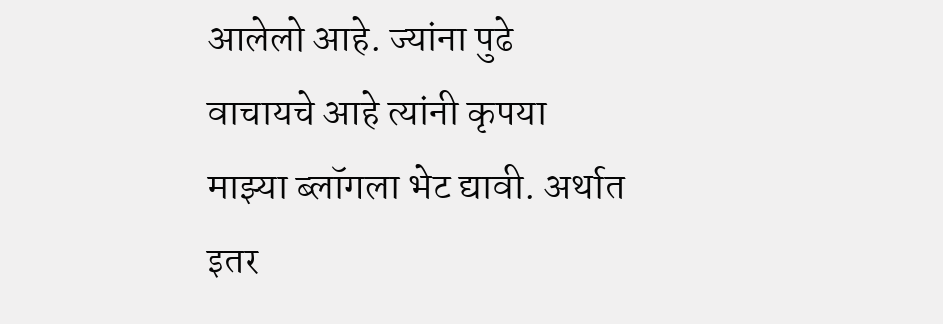आलेलो आहे. ज्यांना पुढे वाचायचे आहे त्यांनी कृपया माझ्या ब्लॉगला भेट द्यावी. अर्थात इतर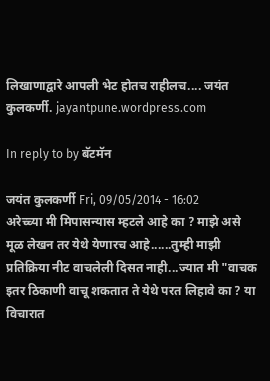लिखाणाद्वारे आपली भेट होतच राहीलच.... जयंत कुलकर्णी. jayantpune.wordpress.com

In reply to by बॅटमॅन

जयंत कुलकर्णी Fri, 09/05/2014 - 16:02
अरेच्च्या मी मिपासन्यास म्हटले आहे का ? माझे असे मूळ लेखन तर येथे येणारच आहे......तुम्ही माझी प्रतिक्रिया नीट वाचलेली दिसत नाही...ज्यात मी "वाचक इतर ठिकाणी वाचू शकतात ते येथे परत लिहावे का ? या विचारात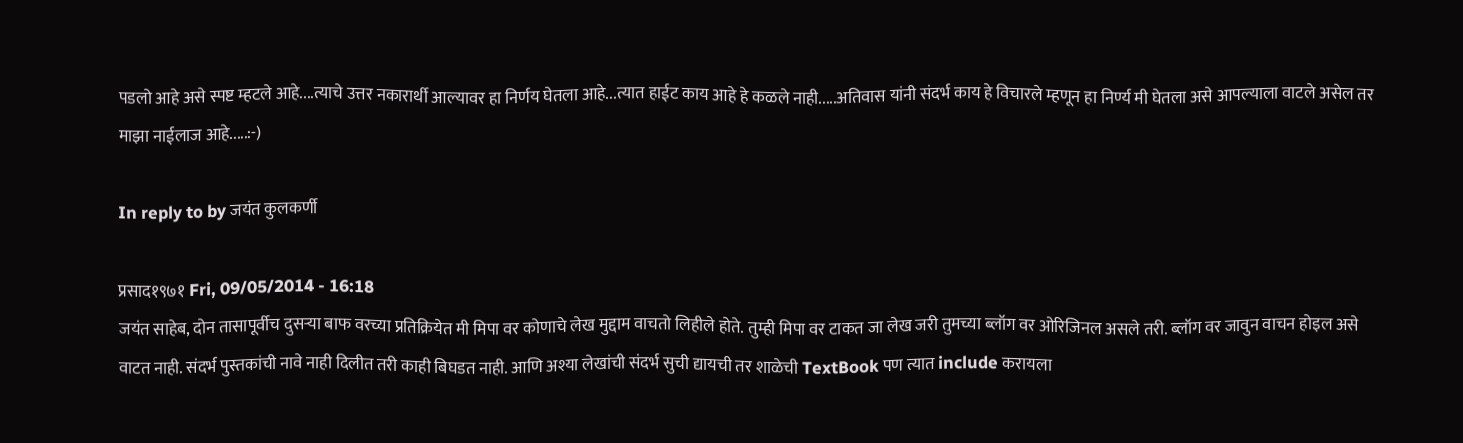पडलो आहे असे स्पष्ट म्हटले आहे....त्याचे उत्तर नकारार्थी आल्यावर हा निर्णय घेतला आहे...त्यात हाईट काय आहे हे कळले नाही.....अतिवास यांनी संदर्भ काय हे विचारले म्हणून हा निर्ण्य मी घेतला असे आपल्याला वाटले असेल तर माझा नाईलाज आहे.....:-)

In reply to by जयंत कुलकर्णी

प्रसाद१९७१ Fri, 09/05/2014 - 16:18
जयंत साहेब, दोन तासापूर्वीच दुसर्‍या बाफ वरच्या प्रतिक्रियेत मी मिपा वर कोणाचे लेख मुद्दाम वाचतो लिहीले होते. तुम्ही मिपा वर टाकत जा लेख जरी तुमच्या ब्लॉग वर ओरिजिनल असले तरी. ब्लॉग वर जावुन वाचन होइल असे वाटत नाही. संदर्भ पुस्तकांची नावे नाही दिलीत तरी काही बिघडत नाही. आणि अश्या लेखांची संदर्भ सुची द्यायची तर शाळेची TextBook पण त्यात include करायला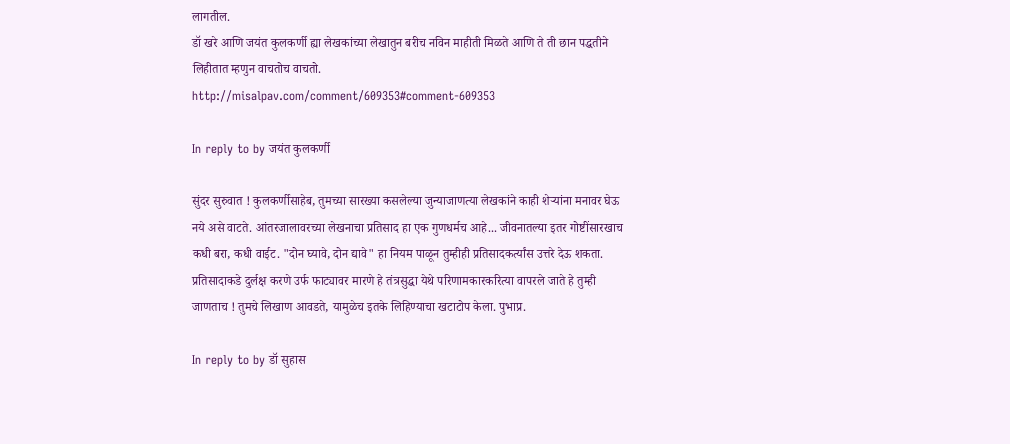लागतील.
डॉ खरे आणि जयंत कुलकर्णी ह्या लेखकांच्या लेखातुन बरीच नविन माहीती मिळते आणि ते ती छान पद्धतीने लिहीतात म्हणुन वाचतोच वाचतो.
http://misalpav.com/comment/609353#comment-609353

In reply to by जयंत कुलकर्णी

सुंदर सुरुवात ! कुलकर्णीसाहेब, तुमच्या सारख्या कसलेल्या जुन्याजाणत्या लेखकांने काही शेर्‍यांना मनावर घेऊ नये असे वाटते. आंतरजालावरच्या लेखनाचा प्रतिसाद हा एक गुणधर्मच आहे... जीवनातल्या इतर गोष्टींसारखाच कधी बरा, कधी वाईट. "दोन घ्यावे, दोन द्यावे" हा नियम पाळून तुम्हीही प्रतिसादकर्त्यांस उत्तरे देऊ शकता. प्रतिसादाकडे दुर्लक्ष करणे उर्फ फाट्यावर मारणे हे तंत्रसुद्धा येथे परिणामकारकरित्या वापरले जाते हे तुम्ही जाणताच ! तुमचे लिखाण आवडते, यामुळेच इतके लिहिण्याचा खटाटोप केला. पुभाप्र.

In reply to by डॉ सुहास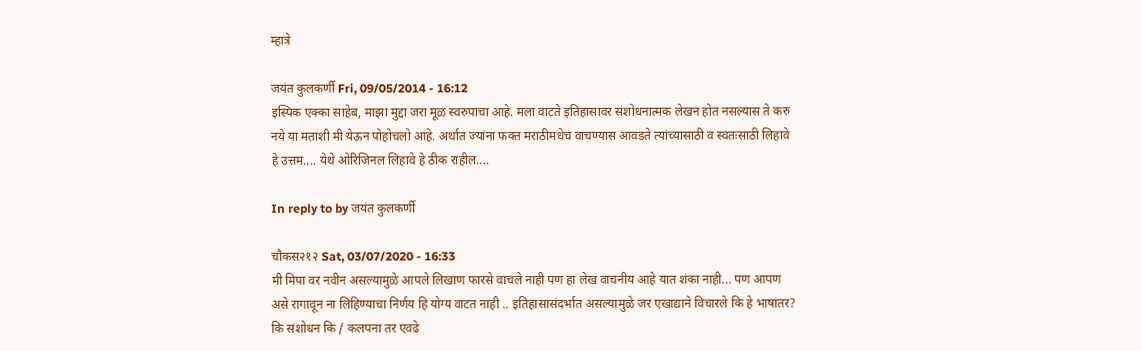म्हात्रे

जयंत कुलकर्णी Fri, 09/05/2014 - 16:12
इस्पिक एक्का साहेब, माझा मुद्दा जरा मूळ स्वरुपाचा आहे. मला वाटते इतिहासावर संशोधनात्मक लेखन होत नसल्यास ते करु नये या मताशी मी येऊन पोहोचलो आहे. अर्थात ज्यांना फक्त मराठीमधेच वाचण्यास आवडते त्यांच्यासाठी व स्वतःसाठी लिहावे हे उत्तम.... येथे ओरिजिनल लिहावे हे ठीक राहील....

In reply to by जयंत कुलकर्णी

चौकस२१२ Sat, 03/07/2020 - 16:33
मी मिपा वर नवीन असल्यामुळे आपले लिखाण फारसे वाचले नाही पण हा लेख वाचनीय आहे यात शंका नाही... पण आपण असे रागावून ना लिहिण्याचा निर्णय हि योग्य वाटत नाही .. इतिहासासंदर्भात असल्यामुळे जर एखाद्याने विचारले कि हे भाषांतर? कि संशोधन कि / कलपना तर एवढे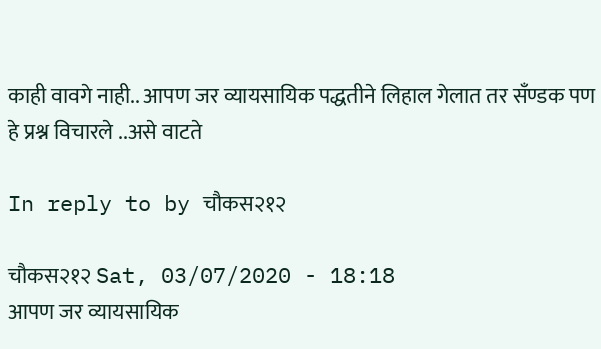काही वावगे नाही.. आपण जर व्यायसायिक पद्धतीने लिहाल गेलात तर सँण्डक पण हे प्रश्न विचारले ..असे वाटते

In reply to by चौकस२१२

चौकस२१२ Sat, 03/07/2020 - 18:18
आपण जर व्यायसायिक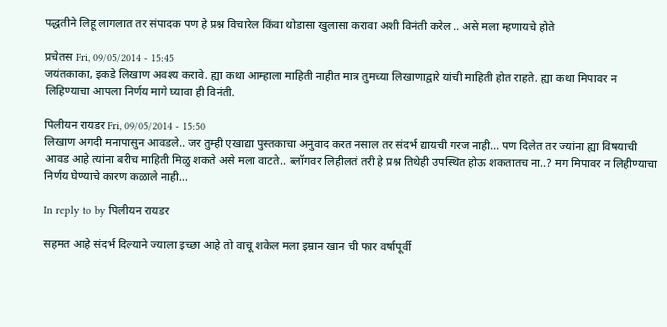पद्धतीने लिहू लागलात तर संपादक पण हे प्रश्न विचारेल किंवा थोडासा खुलासा करावा अशी विनंती करेल .. असे मला म्हणायचे होते

प्रचेतस Fri, 09/05/2014 - 15:45
जयंतकाका, इकडे लिखाण अवश्य करावे. ह्या कथा आम्हाला माहिती नाहीत मात्र तुमच्या लिखाणाद्वारे यांची माहिती होत राहते. ह्या कथा मिपावर न लिहिण्याचा आपला निर्णय मागे घ्यावा ही विनंती.

पिलीयन रायडर Fri, 09/05/2014 - 15:50
लिखाण अगदी मनापासुन आवडले.. जर तुम्ही एखाद्या पुस्तकाचा अनुवाद करत नसाल तर संदर्भ द्यायची गरज नाही... पण दिलेत तर ज्यांना ह्या विषयाची आवड आहे त्यांना बरीच माहिती मिळु शकते असे मला वाटते.. ब्लॉगवर लिहीलतं तरी हे प्रश्न तिथेही उपस्थित होऊ शकतातच ना..? मग मिपावर न लिहीण्याचा निर्णय घेण्याचे कारण कळाले नाही...

In reply to by पिलीयन रायडर

सहमत आहे संदर्भ दिल्याने ज्याला इच्छा आहे तो वाचू शकेल मला इम्रान खान ची फार वर्षापूर्वी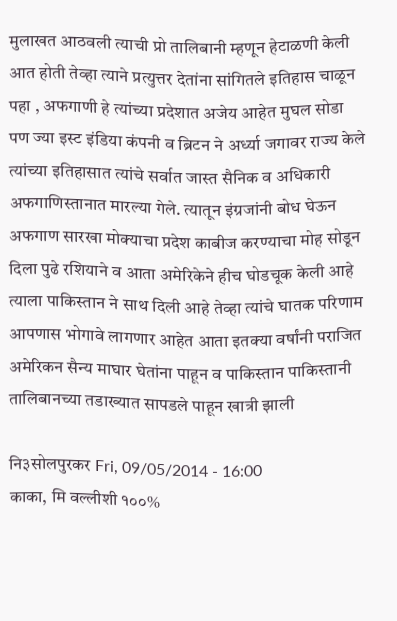मुलाखत आठवली त्याची प्रो तालिबानी म्हणून हेटाळणी केली आत होती तेव्हा त्याने प्रत्युत्तर देतांना सांगितले इतिहास चाळून पहा , अफगाणी हे त्यांच्या प्रदेशात अजेय आहेत मुघल सोडा पण ज्या इस्ट इंडिया कंपनी व ब्रिटन ने अर्ध्या जगावर राज्य केले त्यांच्या इतिहासात त्यांचे सर्वात जास्त सैनिक व अधिकारी अफगाणिस्तानात मारल्या गेले. त्यातून इंग्रजांनी बोध घेऊन अफगाण सारखा मोक्याचा प्रदेश काबीज करण्याचा मोह सोडून दिला पुढे रशियाने व आता अमेरिकेने हीच घोडचूक केली आहे त्याला पाकिस्तान ने साथ दिली आहे तेव्हा त्यांचे घातक परिणाम आपणास भोगावे लागणार आहेत आता इतक्या वर्षांनी पराजित अमेरिकन सैन्य माघार घेतांना पाहून व पाकिस्तान पाकिस्तानी तालिबानच्या तडाख्यात सापडले पाहून खात्री झाली

नि३सोलपुरकर Fri, 09/05/2014 - 16:00
काका, मि वल्लीशी १००%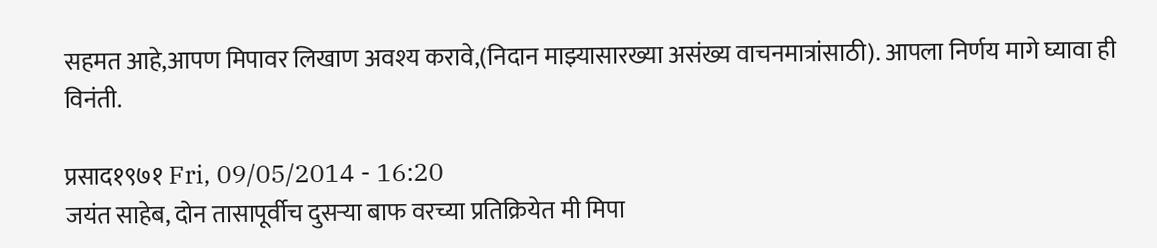सहमत आहे,आपण मिपावर लिखाण अवश्य करावे,(निदान माझ्यासारख्या असंख्य वाचनमात्रांसाठी). आपला निर्णय मागे घ्यावा ही विनंती.

प्रसाद१९७१ Fri, 09/05/2014 - 16:20
जयंत साहेब, दोन तासापूर्वीच दुसर्‍या बाफ वरच्या प्रतिक्रियेत मी मिपा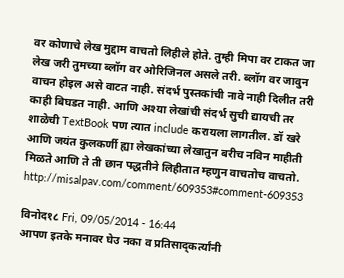वर कोणाचे लेख मुद्दाम वाचतो लिहीले होते. तुम्ही मिपा वर टाकत जा लेख जरी तुमच्या ब्लॉग वर ओरिजिनल असले तरी. ब्लॉग वर जावुन वाचन होइल असे वाटत नाही. संदर्भ पुस्तकांची नावे नाही दिलीत तरी काही बिघडत नाही. आणि अश्या लेखांची संदर्भ सुची द्यायची तर शाळेची TextBook पण त्यात include करायला लागतील. डॉ खरे आणि जयंत कुलकर्णी ह्या लेखकांच्या लेखातुन बरीच नविन माहीती मिळते आणि ते ती छान पद्धतीने लिहीतात म्हणुन वाचतोच वाचतो. http://misalpav.com/comment/609353#comment-609353

विनोद१८ Fri, 09/05/2014 - 16:44
आपण इतके मनावर घेउ नका व प्रतिसाद्कर्त्यांनी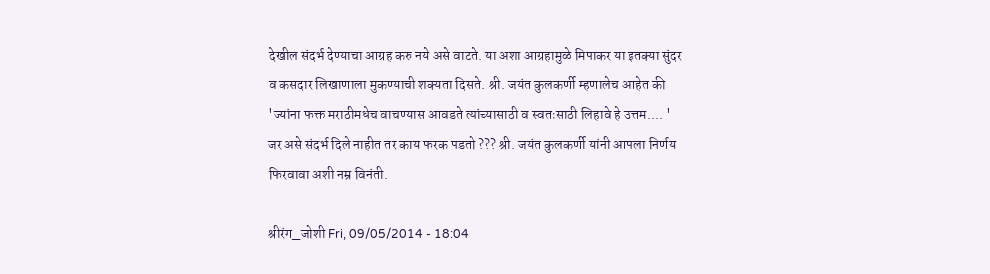देखील संदर्भ देण्याचा आग्रह करु नये असे वाटते. या अशा आग्रहामुळे मिपाकर या इतक्या सुंदर व कसदार लिखाणाला मुकण्याची शक्यता दिसते. श्री. जयंत कुलकर्णी म्हणालेच आहेत की 'ज्यांना फक्त मराठीमधेच वाचण्यास आवडते त्यांच्यासाठी व स्वतःसाठी लिहावे हे उत्तम.... ' जर असे संदर्भ दिले नाहीत तर काय फरक पडतो ??? श्री. जयंत कुलकर्णी यांनी आपला निर्णय फिरवावा अशी नम्र विनंती.

श्रीरंग_जोशी Fri, 09/05/2014 - 18:04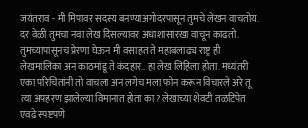जयंतराव - मी मिपावर सदस्य बनण्याअगोदरपासून तुमचे लेखन वाचतोय. दर वेळी तुमचा नवा लेख दिसल्यावर अधाशासारखा वाचून काढतो. तुमच्यापासूनच प्रेरणा घेऊन मी वसाहत ते महाबलाढ्य राष्ट्र ही लेखमालिका अन काठमांडू ते कंदहार.. हा लेख लिहिला होता. मध्यंतरी एका परिचितांनी तो वाचला अन लगेच मला फोन करून विचारले अरे तू त्या अपहरण झालेल्या विमानात होता का? लेखाच्या शेवटी तळटिपेत एवढे स्पष्टपणे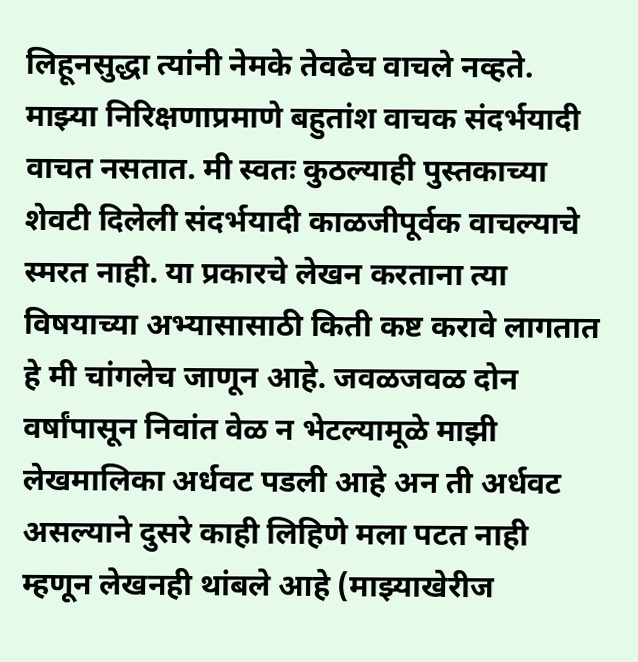लिहूनसुद्धा त्यांनी नेमके तेवढेच वाचले नव्हते. माझ्या निरिक्षणाप्रमाणे बहुतांश वाचक संदर्भयादी वाचत नसतात. मी स्वतः कुठल्याही पुस्तकाच्या शेवटी दिलेली संदर्भयादी काळजीपूर्वक वाचल्याचे स्मरत नाही. या प्रकारचे लेखन करताना त्या विषयाच्या अभ्यासासाठी किती कष्ट करावे लागतात हे मी चांगलेच जाणून आहे. जवळजवळ दोन वर्षांपासून निवांत वेळ न भेटल्यामूळे माझी लेखमालिका अर्धवट पडली आहे अन ती अर्धवट असल्याने दुसरे काही लिहिणे मला पटत नाही म्हणून लेखनही थांबले आहे (माझ्याखेरीज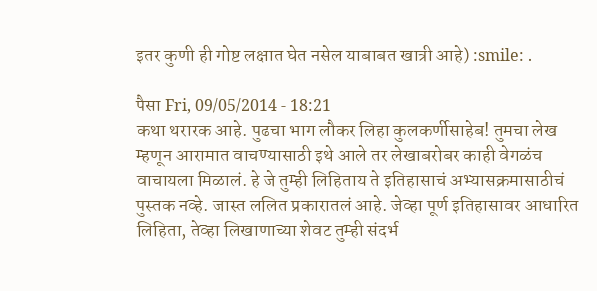इतर कुणी ही गोष्ट लक्षात घेत नसेल याबाबत खात्री आहे) :smile: .

पैसा Fri, 09/05/2014 - 18:21
कथा थरारक आहे. पुढचा भाग लौकर लिहा कुलकर्णीसाहेब! तुमचा लेख म्हणून आरामात वाचण्यासाठी इथे आले तर लेखाबरोबर काही वेगळंच वाचायला मिळालं. हे जे तुम्ही लिहिताय ते इतिहासाचं अभ्यासक्रमासाठीचं पुस्तक नव्हे. जास्त ललित प्रकारातलं आहे. जेव्हा पूर्ण इतिहासावर आधारित लिहिता, तेव्हा लिखाणाच्या शेवट तुम्ही संदर्भ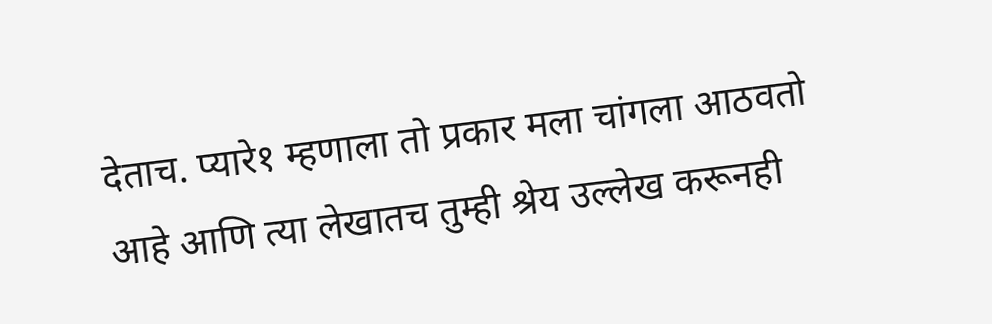देताच. प्यारे१ म्हणाला तो प्रकार मला चांगला आठवतो आहे आणि त्या लेखातच तुम्ही श्रेय उल्लेख करूनही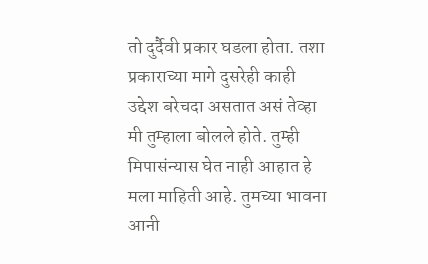तो दुर्दैवी प्रकार घडला होता. तशा प्रकाराच्या मागे दुसरेही काही उद्देश बरेचदा असतात असं तेव्हा मी तुम्हाला बोलले होते. तुम्ही मिपासंन्यास घेत नाही आहात हे मला माहिती आहे. तुमच्या भावना आनी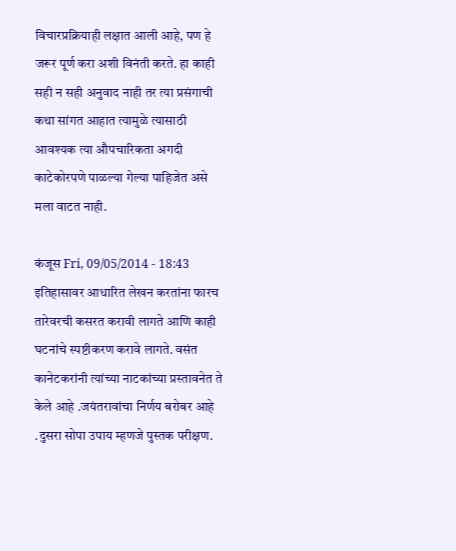विचारप्रक्रियाही लक्षात आली आहे, पण हे जरूर पूर्ण करा अशी विनंती करते. हा काही सही न सही अनुवाद नाही तर त्या प्रसंगाची कथा सांगत आहात त्यामुळे त्यासाठी आवश्यक त्या औपचारिकता अगदी काटेकोरपणे पाळल्या गेल्या पाहिजेत असे मला वाटत नाही.

कंजूस Fri, 09/05/2014 - 18:43
इतिहासावर आधारित लेखन करतांना फारच तारेवरची कसरत करावी लागते आणि काही घटनांचे स्पष्टीकरण करावे लागते. वसंत कानेटकरांनी त्यांच्या नाटकांच्या प्रस्तावनेत ते केले आहे .जयंतरावांचा निर्णय बरोबर आहे .दुसरा सोपा उपाय म्हणजे पुस्तक परीक्षण.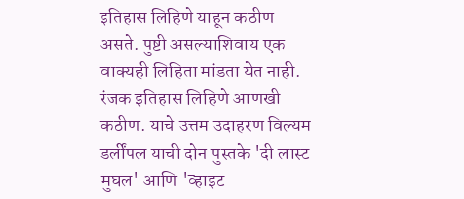इतिहास लिहिणे याहून कठीण असते. पुष्टी असल्याशिवाय एक वाक्यही लिहिता मांडता येत नाही. रंजक इतिहास लिहिणे आणखी कठीण. याचे उत्तम उदाहरण विल्यम डर्लींपल याची दोन पुस्तके 'दी लास्ट मुघल' आणि 'व्हाइट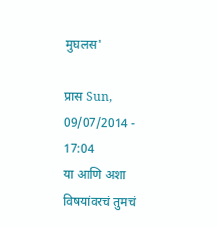मुघलस'

प्रास Sun, 09/07/2014 - 17:04
या आणि अशा विषयांवरचं तुमचं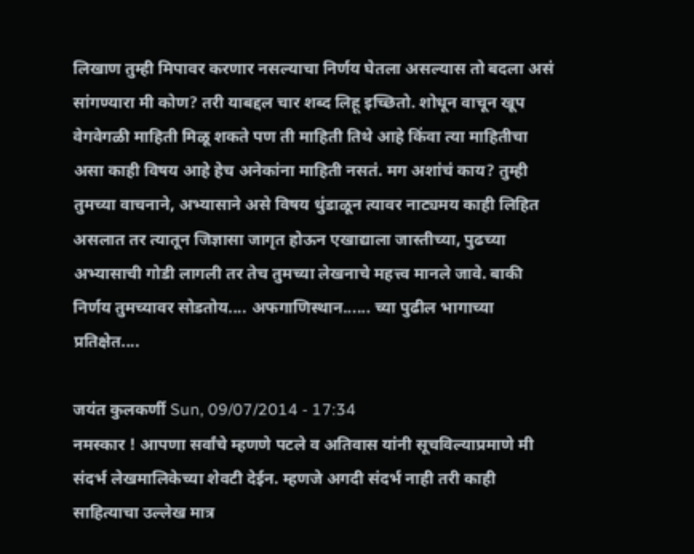लिखाण तुम्ही मिपावर करणार नसल्याचा निर्णय घेतला असल्यास तो बदला असं सांगण्यारा मी कोण? तरी याबद्दल चार शब्द लिहू इच्छितो. शोधून वाचून खूप वेगवेगळी माहिती मिळू शकते पण ती माहिती तिथे आहे किंवा त्या माहितीचा असा काही विषय आहे हेच अनेकांना माहिती नसतं. मग अशांचं काय? तुम्ही तुमच्या वाचनाने, अभ्यासाने असे विषय धुंडाळून त्यावर नाट्यमय काही लिहित असलात तर त्यातून जिज्ञासा जागृत होऊन एखाद्याला जास्तीच्या, पुढच्या अभ्यासाची गोडी लागली तर तेच तुमच्या लेखनाचे महत्त्व मानले जावे. बाकी निर्णय तुमच्यावर सोडतोय.... अफगाणिस्थान...... च्या पुढील भागाच्या प्रतिक्षेत....

जयंत कुलकर्णी Sun, 09/07/2014 - 17:34
नमस्कार ! आपणा सर्वांचे म्हणणे पटले व अतिवास यांनी सूचविल्याप्रमाणे मी संदर्भ लेखमालिकेच्या शेवटी देईन. म्हणजे अगदी संदर्भ नाही तरी काही साहित्याचा उल्लेख मात्र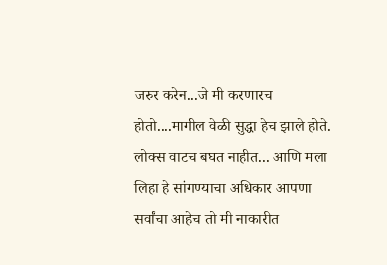जरुर करेन...जे मी करणारच होतो....मागील वेळी सुद्धा हेच झाले होते. लोक्स वाटच बघत नाहीत... आणि मला लिहा हे सांगण्याचा अधिकार आपणा सर्वांचा आहेच तो मी नाकारीत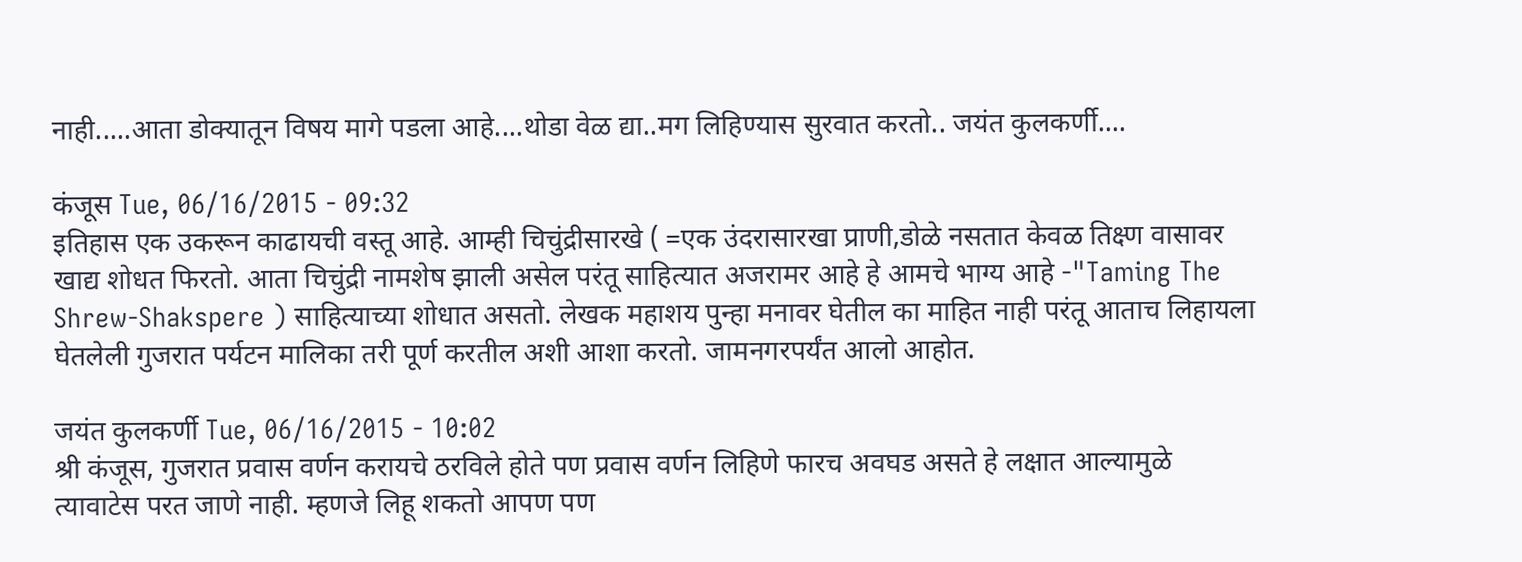नाही.....आता डोक्यातून विषय मागे पडला आहे....थोडा वेळ द्या..मग लिहिण्यास सुरवात करतो.. जयंत कुलकर्णी....

कंजूस Tue, 06/16/2015 - 09:32
इतिहास एक उकरून काढायची वस्तू आहे. आम्ही चिचुंद्रीसारखे ( =एक उंदरासारखा प्राणी,डोळे नसतात केवळ तिक्ष्ण वासावर खाद्य शोधत फिरतो. आता चिचुंद्री नामशेष झाली असेल परंतू साहित्यात अजरामर आहे हे आमचे भाग्य आहे -"Taming The Shrew-Shakspere ) साहित्याच्या शोधात असतो. लेखक महाशय पुन्हा मनावर घेतील का माहित नाही परंतू आताच लिहायला घेतलेली गुजरात पर्यटन मालिका तरी पूर्ण करतील अशी आशा करतो. जामनगरपर्यंत आलो आहोत.

जयंत कुलकर्णी Tue, 06/16/2015 - 10:02
श्री कंजूस, गुजरात प्रवास वर्णन करायचे ठरविले होते पण प्रवास वर्णन लिहिणे फारच अवघड असते हे लक्षात आल्यामुळे त्यावाटेस परत जाणे नाही. म्हणजे लिहू शकतो आपण पण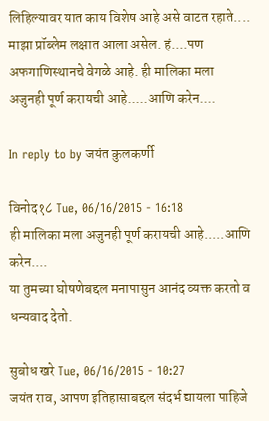लिहिल्यावर यात काय विशेष आहे असे वाटत रहाते.... माझा प्रॉब्लेम लक्षात आला असेल. हं....पण अफगाणिस्थानचे वेगळे आहे. ही मालिका मला अजुनही पूर्ण करायची आहे.....आणि करेन....

In reply to by जयंत कुलकर्णी

विनोद१८ Tue, 06/16/2015 - 16:18
ही मालिका मला अजुनही पूर्ण करायची आहे.....आणि करेन....
या तुमच्या घोषणेबद्दल मनापासुन आनंद व्यक्त करतो व धन्यवाद देतो.

सुबोध खरे Tue, 06/16/2015 - 10:27
जयंत राव, आपण इतिहासाबद्दल संदर्भ द्यायला पाहिजे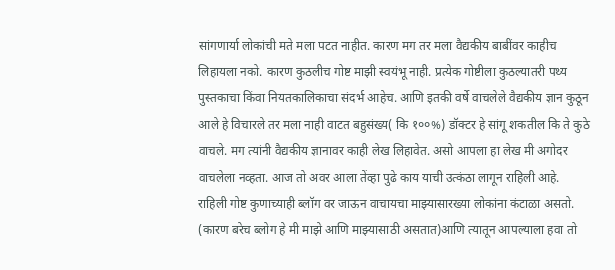सांगणार्या लोकांची मते मला पटत नाहीत. कारण मग तर मला वैद्यकीय बाबींवर काहीच लिहायला नको. कारण कुठलीच गोष्ट माझी स्वयंभू नाही. प्रत्येक गोष्टीला कुठल्यातरी पथ्य पुस्तकाचा किंवा नियतकालिकाचा संदर्भ आहेच. आणि इतकी वर्षे वाचलेले वैद्यकीय ज्ञान कुठून आले हे विचारले तर मला नाही वाटत बहुसंख्य( कि १००%) डॉक्टर हे सांगू शकतील कि ते कुठे वाचले. मग त्यांनी वैद्यकीय ज्ञानावर काही लेख लिहावेत. असो आपला हा लेख मी अगोदर वाचलेला नव्हता. आज तो अवर आला तेंव्हा पुढे काय याची उत्कंठा लागून राहिली आहे. राहिली गोष्ट कुणाच्याही ब्लॉग वर जाऊन वाचायचा माझ्यासारख्या लोकांना कंटाळा असतो. (कारण बरेच ब्लोग हे मी माझे आणि माझ्यासाठी असतात)आणि त्यातून आपल्याला हवा तो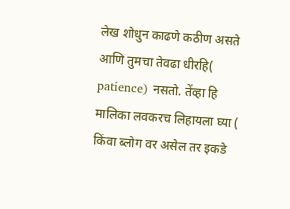लेख शोधुन काढणे कठीण असते आणि तुमचा तेवढा धीरहि( patience) नसतो. तेंव्हा हि मालिका लवकरच लिहायला घ्या ( किंवा ब्लोग वर असेल तर इकडे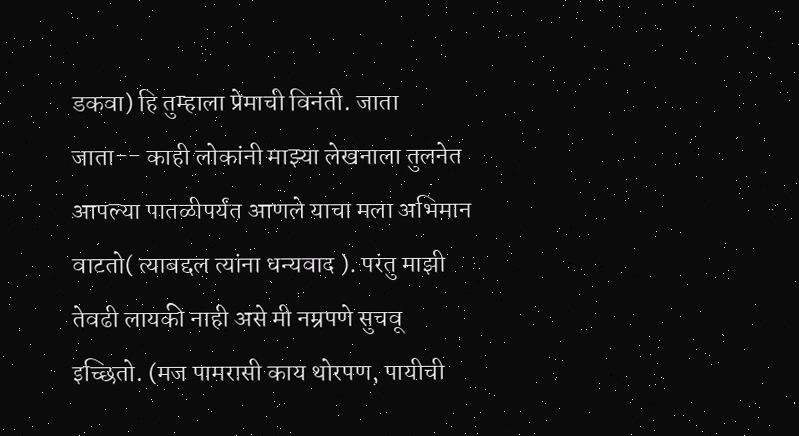डकवा) हि तुम्हाला प्रेमाची विनंती. जाता जाता-- काही लोकांनी माझ्या लेखनाला तुलनेत आपल्या पातळीपर्यंत आणले याचा मला अभिमान वाटतो( त्याबद्दल त्यांना धन्यवाद ). परंतु माझी तेवढी लायकी नाही असे मी नम्रपणे सुचवू इच्छितो. (मज पामरासी काय थोरपण, पायीची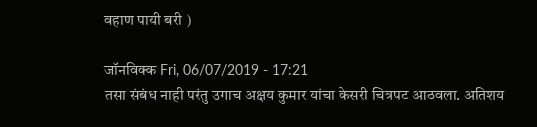वहाण पायी बरी )

जॉनविक्क Fri, 06/07/2019 - 17:21
तसा संबंध नाही परंतु उगाच अक्षय कुमार यांचा केसरी चित्रपट आठवला. अतिशय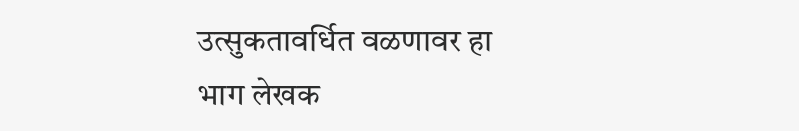उत्सुकतावर्धित वळणावर हा भाग लेखक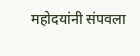महोदयांनी संपवला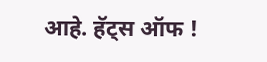आहे. हॅट्स ऑफ !